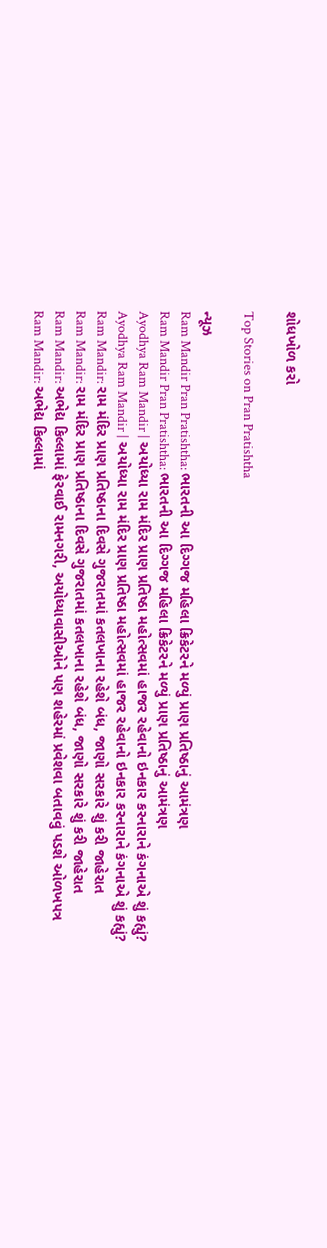શોધખોળ કરો

Top Stories on Pran Pratishtha

ન્યૂઝ
Ram Mandir Pran Pratishtha: ભારતની આ દિગ્ગજ મહિલા ક્રિકેટરને મળ્યું પ્રાણ પ્રતિષ્ઠાનું આમંત્રણ
Ram Mandir Pran Pratishtha: ભારતની આ દિગ્ગજ મહિલા ક્રિકેટરને મળ્યું પ્રાણ પ્રતિષ્ઠાનું આમંત્રણ
Ayodhya Ram Mandir | અયોધ્યા રામ મંદિર પ્રાણ પ્રતિષ્ઠા મહોત્સવમાં હાજર રહેવાનો ઇનકાર કરનારાને કંગનાએ શું કહ્યું?
Ayodhya Ram Mandir | અયોધ્યા રામ મંદિર પ્રાણ પ્રતિષ્ઠા મહોત્સવમાં હાજર રહેવાનો ઇનકાર કરનારાને કંગનાએ શું કહ્યું?
Ram Mandir: રામ મંદિર પ્રાણ પ્રતિષ્ઠાના દિવસે ગુજરાતમાં કતલખાના રહેશે બંધ, જાણો સરકારે શું કરી જાહેરાત
Ram Mandir: રામ મંદિર પ્રાણ પ્રતિષ્ઠાના દિવસે ગુજરાતમાં કતલખાના રહેશે બંધ, જાણો સરકારે શું કરી જાહેરાત
Ram Mandir: અભેદ્ય કિલ્લામાં ફેરવાઈ રામનગરી, અયોધ્યાવાસીઓને પણ શહેરમાં પ્રવેશવા બતાવવું પડશે ઓળખપત્ર
Ram Mandir: અભેદ્ય કિલ્લામાં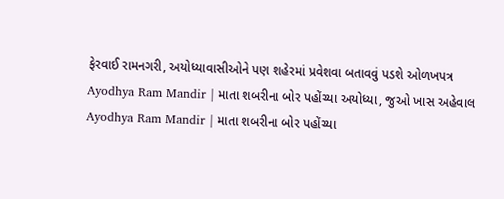ફેરવાઈ રામનગરી, અયોધ્યાવાસીઓને પણ શહેરમાં પ્રવેશવા બતાવવું પડશે ઓળખપત્ર
Ayodhya Ram Mandir | માતા શબરીના બોર પહોંચ્યા અયોધ્યા, જુઓ ખાસ અહેવાલ
Ayodhya Ram Mandir | માતા શબરીના બોર પહોંચ્યા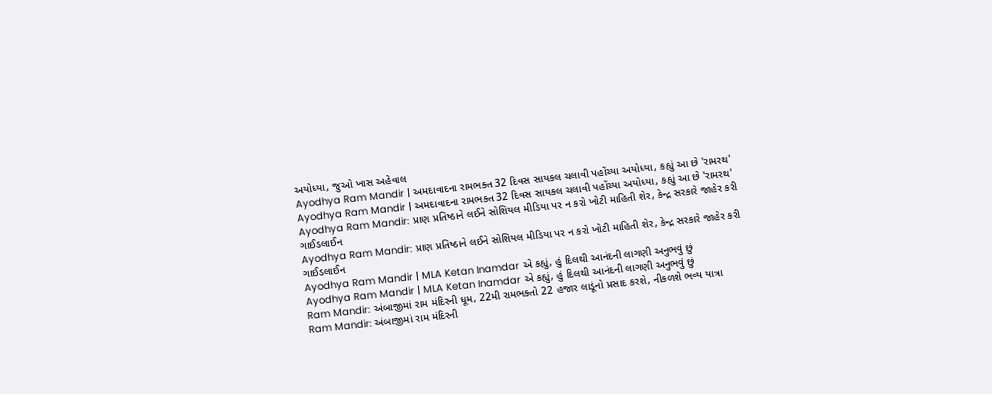અયોધ્યા, જુઓ ખાસ અહેવાલ
Ayodhya Ram Mandir | અમદાવાદના રામભક્ત 32 દિવસ સાયકલ ચલાવી પહોંચ્યા અયોધ્યા, કહ્યું આ છે 'રામરથ'
Ayodhya Ram Mandir | અમદાવાદના રામભક્ત 32 દિવસ સાયકલ ચલાવી પહોંચ્યા અયોધ્યા, કહ્યું આ છે 'રામરથ'
Ayodhya Ram Mandir: પ્રાણ પ્રતિષ્ઠાને લઈને સોશિયલ મીડિયા પર ન કરો ખોટી માહિતી શેર, કેન્દ્ર સરકારે જાહેર કરી ગાઈડલાઈન
Ayodhya Ram Mandir: પ્રાણ પ્રતિષ્ઠાને લઈને સોશિયલ મીડિયા પર ન કરો ખોટી માહિતી શેર, કેન્દ્ર સરકારે જાહેર કરી ગાઈડલાઈન
Ayodhya Ram Mandir | MLA Ketan Inamdar એ કહ્યું, હું દિલથી આનંદની લાગણી અનુભવું છું
Ayodhya Ram Mandir | MLA Ketan Inamdar એ કહ્યું, હું દિલથી આનંદની લાગણી અનુભવું છું
Ram Mandir: અંબાજીમાં રામ મંદિરની ધૂમ, 22મી રામભક્તો 22 હજાર લાડૂંનો પ્રસાદ કરશે, નીકળશે ભવ્ય યાત્રા
Ram Mandir: અંબાજીમાં રામ મંદિરની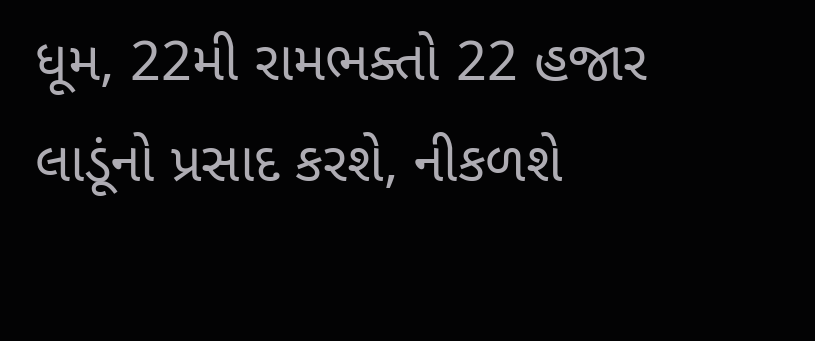ધૂમ, 22મી રામભક્તો 22 હજાર લાડૂંનો પ્રસાદ કરશે, નીકળશે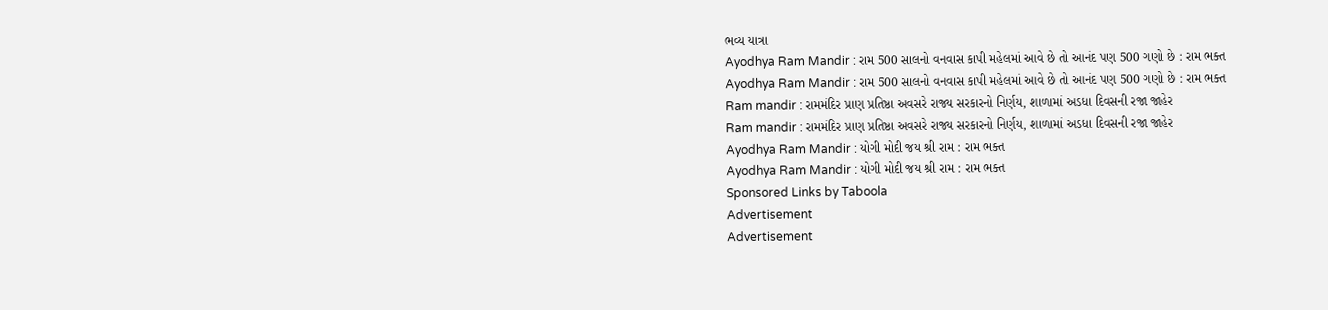ભવ્ય યાત્રા
Ayodhya Ram Mandir : રામ 500 સાલનો વનવાસ કાપી મહેલમાં આવે છે તો આનંદ પણ 500 ગણો છે : રામ ભક્ત
Ayodhya Ram Mandir : રામ 500 સાલનો વનવાસ કાપી મહેલમાં આવે છે તો આનંદ પણ 500 ગણો છે : રામ ભક્ત
Ram mandir : રામમંદિર પ્રાણ પ્રતિષ્ઠા અવસરે રાજ્ય સરકારનો નિર્ણય, શાળામાં અડધા દિવસની રજા જાહેર
Ram mandir : રામમંદિર પ્રાણ પ્રતિષ્ઠા અવસરે રાજ્ય સરકારનો નિર્ણય, શાળામાં અડધા દિવસની રજા જાહેર
Ayodhya Ram Mandir : યોગી મોદી જય શ્રી રામ : રામ ભક્ત
Ayodhya Ram Mandir : યોગી મોદી જય શ્રી રામ : રામ ભક્ત
Sponsored Links by Taboola
Advertisement
Advertisement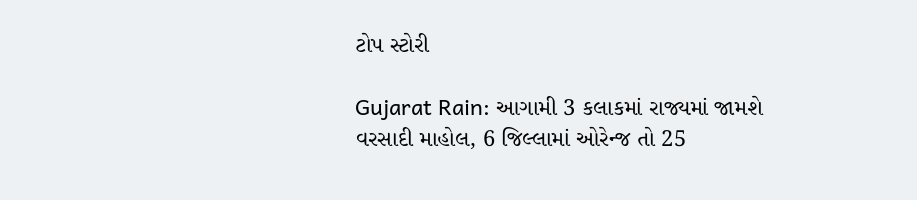ટોપ સ્ટોરી

Gujarat Rain: આગામી 3 કલાકમાં રાજ્યમાં જામશે વરસાદી માહોલ, 6 જિલ્લામાં ઓરેન્જ તો 25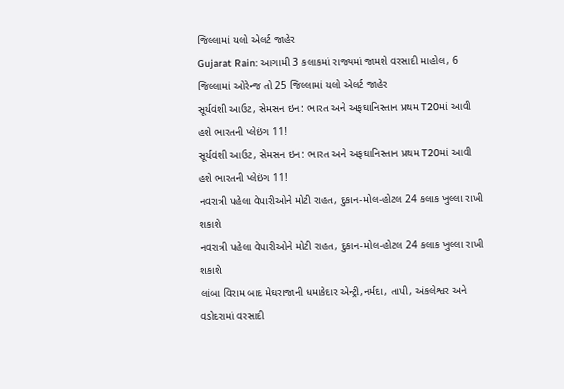જિલ્લામાં યલો એલર્ટ જાહેર
Gujarat Rain: આગામી 3 કલાકમાં રાજ્યમાં જામશે વરસાદી માહોલ, 6 જિલ્લામાં ઓરેન્જ તો 25 જિલ્લામાં યલો એલર્ટ જાહેર
સૂર્યવંશી આઉટ, સેમસન ઇન: ભારત અને અફઘાનિસ્તાન પ્રથમ T20માં આવી હશે ભારતની પ્લેઇંગ 11!
સૂર્યવંશી આઉટ, સેમસન ઇન: ભારત અને અફઘાનિસ્તાન પ્રથમ T20માં આવી હશે ભારતની પ્લેઇંગ 11!
નવરાત્રી પહેલા વેપારીઓને મોટી રાહત, દુકાન-મોલ-હોટલ 24 કલાક ખુલ્લા રાખી શકાશે
નવરાત્રી પહેલા વેપારીઓને મોટી રાહત, દુકાન-મોલ-હોટલ 24 કલાક ખુલ્લા રાખી શકાશે
લાંબા વિરામ બાદ મેઘરાજાની ધમાકેદાર એન્ટ્રી,નર્મદા, તાપી, અંકલેશ્વર અને વડોદરામાં વરસાદી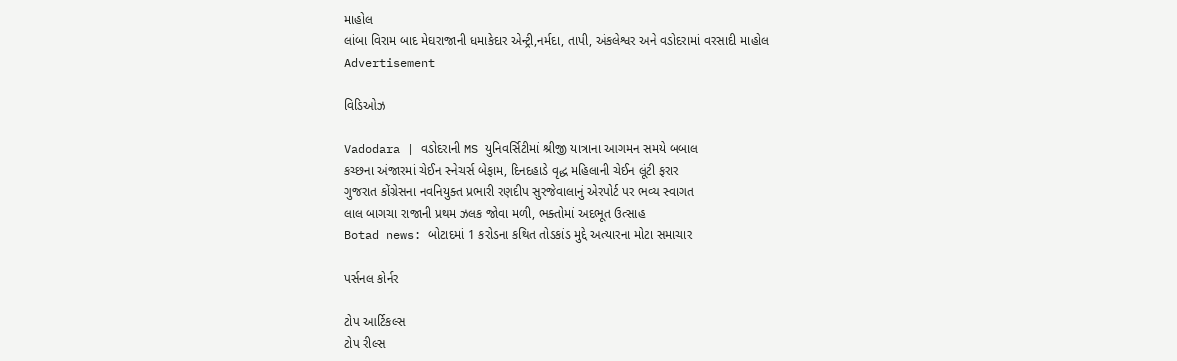માહોલ
લાંબા વિરામ બાદ મેઘરાજાની ધમાકેદાર એન્ટ્રી,નર્મદા, તાપી, અંકલેશ્વર અને વડોદરામાં વરસાદી માહોલ
Advertisement

વિડિઓઝ

Vadodara | વડોદરાની MS યુનિવર્સિટીમાં શ્રીજી યાત્રાના આગમન સમયે બબાલ
કચ્છના અંજારમાં ચેઈન સ્નેચર્સ બેફામ, દિનદહાડે વૃદ્ધ મહિલાની ચેઈન લૂંટી ફરાર
ગુજરાત કોંગ્રેસના નવનિયુક્ત પ્રભારી રણદીપ સુરજેવાલાનું એરપોર્ટ પર ભવ્ય સ્વાગત
લાલ બાગચા રાજાની પ્રથમ ઝલક જોવા મળી, ભક્તોમાં અદભૂત ઉત્સાહ
Botad news: બોટાદમાં 1 કરોડના કથિત તોડકાંડ મુદ્દે અત્યારના મોટા સમાચાર

પર્સનલ કોર્નર

ટોપ આર્ટિકલ્સ
ટોપ રીલ્સ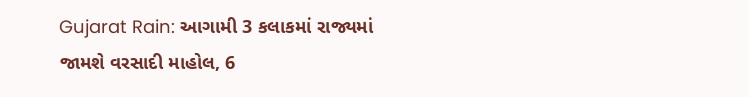Gujarat Rain: આગામી 3 કલાકમાં રાજ્યમાં જામશે વરસાદી માહોલ, 6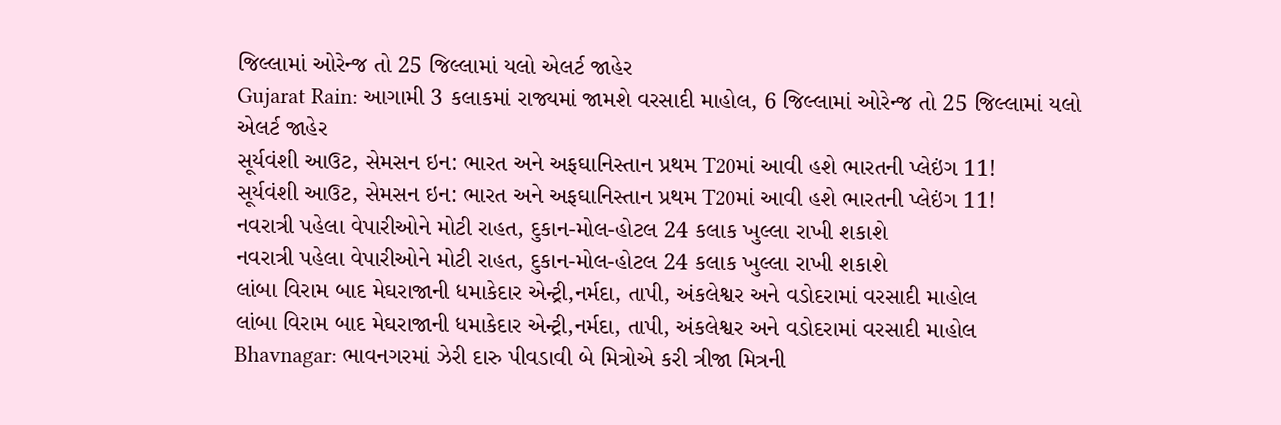જિલ્લામાં ઓરેન્જ તો 25 જિલ્લામાં યલો એલર્ટ જાહેર
Gujarat Rain: આગામી 3 કલાકમાં રાજ્યમાં જામશે વરસાદી માહોલ, 6 જિલ્લામાં ઓરેન્જ તો 25 જિલ્લામાં યલો એલર્ટ જાહેર
સૂર્યવંશી આઉટ, સેમસન ઇન: ભારત અને અફઘાનિસ્તાન પ્રથમ T20માં આવી હશે ભારતની પ્લેઇંગ 11!
સૂર્યવંશી આઉટ, સેમસન ઇન: ભારત અને અફઘાનિસ્તાન પ્રથમ T20માં આવી હશે ભારતની પ્લેઇંગ 11!
નવરાત્રી પહેલા વેપારીઓને મોટી રાહત, દુકાન-મોલ-હોટલ 24 કલાક ખુલ્લા રાખી શકાશે
નવરાત્રી પહેલા વેપારીઓને મોટી રાહત, દુકાન-મોલ-હોટલ 24 કલાક ખુલ્લા રાખી શકાશે
લાંબા વિરામ બાદ મેઘરાજાની ધમાકેદાર એન્ટ્રી,નર્મદા, તાપી, અંકલેશ્વર અને વડોદરામાં વરસાદી માહોલ
લાંબા વિરામ બાદ મેઘરાજાની ધમાકેદાર એન્ટ્રી,નર્મદા, તાપી, અંકલેશ્વર અને વડોદરામાં વરસાદી માહોલ
Bhavnagar: ભાવનગરમાં ઝેરી દારુ પીવડાવી બે મિત્રોએ કરી ત્રીજા મિત્રની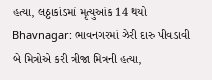હત્યા, લઠ્ઠાકાંડમાં મૃત્યુઆંક 14 થયો
Bhavnagar: ભાવનગરમાં ઝેરી દારુ પીવડાવી બે મિત્રોએ કરી ત્રીજા મિત્રની હત્યા,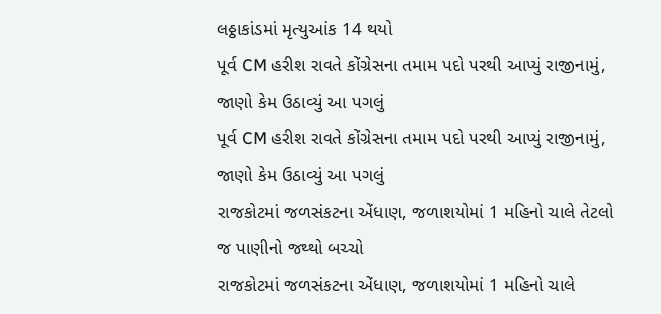લઠ્ઠાકાંડમાં મૃત્યુઆંક 14 થયો
પૂર્વ CM હરીશ રાવતે કોંગ્રેસના તમામ પદો પરથી આપ્યું રાજીનામું, જાણો કેમ ઉઠાવ્યું આ પગલું
પૂર્વ CM હરીશ રાવતે કોંગ્રેસના તમામ પદો પરથી આપ્યું રાજીનામું, જાણો કેમ ઉઠાવ્યું આ પગલું
રાજકોટમાં જળસંકટના એંધાણ, જળાશયોમાં 1 મહિનો ચાલે તેટલો જ પાણીનો જથ્થો બચ્ચો
રાજકોટમાં જળસંકટના એંધાણ, જળાશયોમાં 1 મહિનો ચાલે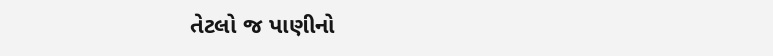તેટલો જ પાણીનો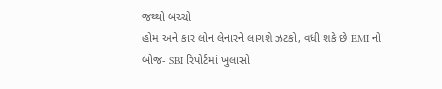જથ્થો બચ્ચો
હોમ અને કાર લોન લેનારને લાગશે ઝટકો, વધી શકે છે EMI નો બોજ- SBI રિપોર્ટમાં ખુલાસો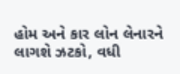હોમ અને કાર લોન લેનારને લાગશે ઝટકો, વધી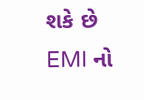શકે છે EMI નો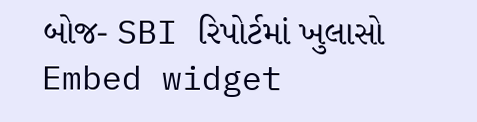બોજ- SBI રિપોર્ટમાં ખુલાસો
Embed widget